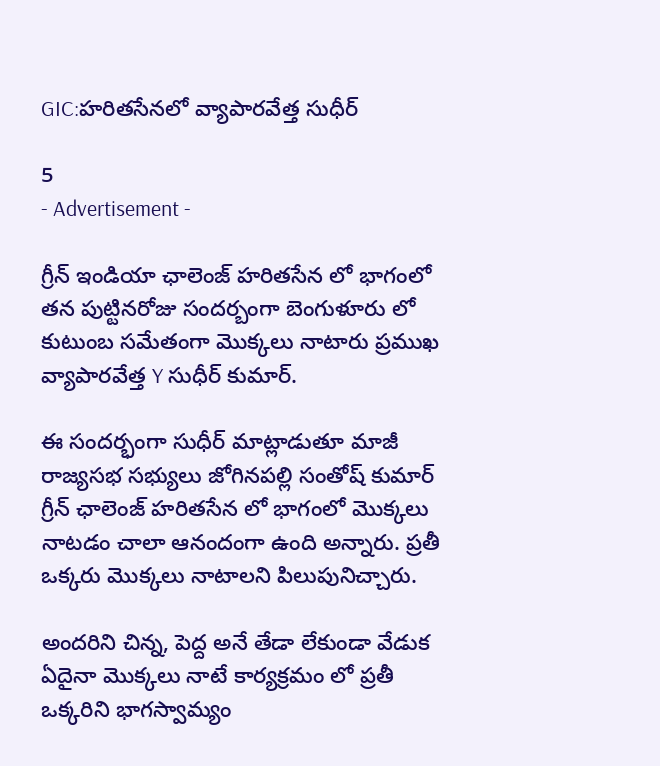GIC:హరితసేనలో వ్యాపారవేత్త సుధీర్

5
- Advertisement -

గ్రీన్ ఇండియా ఛాలెంజ్ హరితసేన లో భాగంలో తన పుట్టినరోజు సందర్బంగా బెంగుళూరు లో కుటుంబ సమేతంగా మొక్కలు నాటారు ప్రముఖ వ్యాపారవేత్త Y సుధీర్ కుమార్.

ఈ సందర్భంగా సుధీర్ మాట్లాడుతూ మాజీ రాజ్యసభ సభ్యులు జోగినపల్లి సంతోష్ కుమార్ గ్రీన్ ఛాలెంజ్ హరితసేన లో భాగంలో మొక్కలు నాటడం చాలా ఆనందంగా ఉంది అన్నారు. ప్రతీ ఒక్కరు మొక్కలు నాటాలని పిలుపునిచ్చారు.

అందరిని చిన్న, పెద్ద అనే తేడా లేకుండా వేడుక ఏదైనా మొక్కలు నాటే కార్యక్రమం లో ప్రతీ ఒక్కరిని భాగస్వామ్యం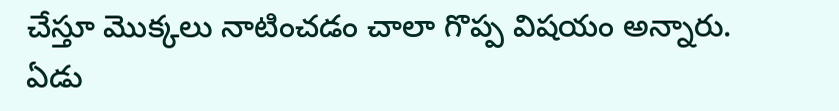చేస్తూ మొక్కలు నాటించడం చాలా గొప్ప విషయం అన్నారు. ఏడు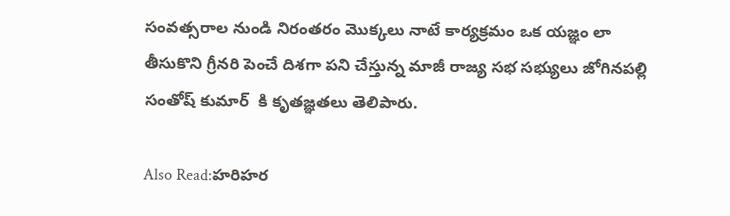సంవత్సరాల నుండి నిరంతరం మొక్కలు నాటే కార్యక్రమం ఒక యజ్ఞం లా తీసుకొని గ్రీనరి పెంచే దిశగా పని చేస్తున్న మాజీ రాజ్య సభ సభ్యులు జోగినపల్లి సంతోష్ కుమార్  కి కృతజ్ఞతలు తెలిపారు.

Also Read:హరిహర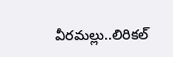వీరమల్లు..లిరికల్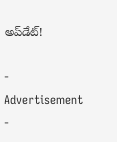అప్‌డేట్!

- Advertisement -